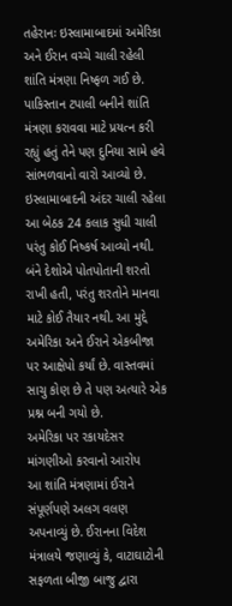તહેરાનઃ ઇસ્લામાબાદમાં અમેરિકા અને ઈરાન વચ્ચે ચાલી રહેલી શાંતિ મંત્રણા નિષ્ફળ ગઈ છે. પાકિસ્તાન ટપાલી બનીને શાંતિ મંત્રણા કરાવવા માટે પ્રયત્ન કરી રહ્યું હતું તેને પણ દુનિયા સામે હવે સાંભળવાનો વારો આવ્યો છે. ઇસ્લામાબાદની અંદર ચાલી રહેલા આ બેઠક 24 કલાક સુધી ચાલી પરંતુ કોઈ નિષ્કર્ષ આવ્યો નથી. બંને દેશોએ પોતપોતાની શરતો રાખી હતી, પરંતુ શરતોને માનવા માટે કોઈ તૈયાર નથી. આ મુદ્દે અમેરિકા અને ઈરાને એકબીજા પર આક્ષેપો કર્યાં છે. વાસ્તવમાં સાચુ કોણ છે તે પણ અત્યારે એક પ્રશ્ન બની ગયો છે.
અમેરિકા પર રકાયદેસર માંગણીઓ કરવાનો આરોપ
આ શાંતિ મંત્રણામાં ઈરાને સંપૂર્ણપણે અલગ વલણ અપનાવ્યું છે. ઈરાનના વિદેશ મંત્રાલયે જણાવ્યું કે, વાટાઘાટોની સફળતા બીજી બાજુ દ્વારા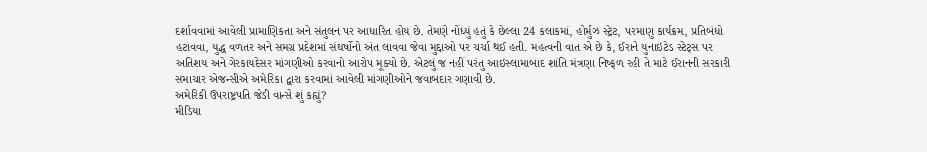દર્શાવવામાં આવેલી પ્રામાણિકતા અને સંતુલન પર આધારિત હોય છે. તેમણે નોંધ્યું હતું કે છેલ્લા 24 કલાકમાં, હોર્મુઝ સ્ટ્રેટ, પરમાણુ કાર્યક્રમ, પ્રતિબંધો હટાવવા, યુદ્ધ વળતર અને સમગ્ર પ્રદેશમાં સંઘર્ષોનો અંત લાવવા જેવા મુદ્દાઓ પર ચર્ચા થઈ હતી. મહત્વની વાત એ છે કે, ઈરાને યુનાઇટેડ સ્ટેટ્સ પર અતિશય અને ગેરકાયદેસર માંગણીઓ કરવાનો આરોપ મૂક્યો છે. એટલું જ નહીં પરંતુ આઇસ્લામાબાદ શાંતિ મંત્રણા નિષ્ફળ રહી તે માટે ઈરાનની સરકારી સમાચાર એજન્સીએ અમેરિકા દ્વારા કરવામાં આવેલી માંગણીઓને જવાબદાર ગણાવી છે.
અમેરિકી ઉપરાષ્ટ્રપતિ જેડી વાન્સે શું કહ્યું?
મીડિયા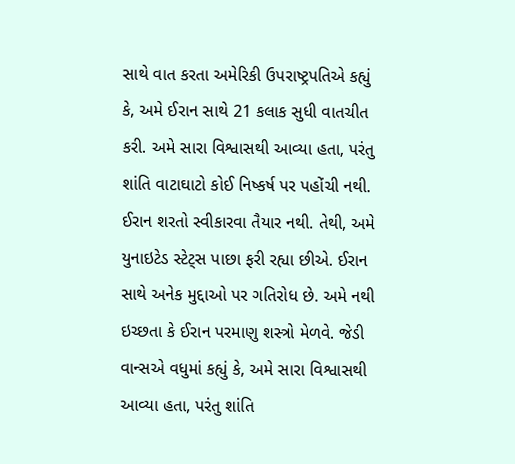સાથે વાત કરતા અમેરિકી ઉપરાષ્ટ્રપતિએ કહ્યું કે, અમે ઈરાન સાથે 21 કલાક સુધી વાતચીત કરી. અમે સારા વિશ્વાસથી આવ્યા હતા, પરંતુ શાંતિ વાટાઘાટો કોઈ નિષ્કર્ષ પર પહોંચી નથી. ઈરાન શરતો સ્વીકારવા તૈયાર નથી. તેથી, અમે યુનાઇટેડ સ્ટેટ્સ પાછા ફરી રહ્યા છીએ. ઈરાન સાથે અનેક મુદ્દાઓ પર ગતિરોધ છે. અમે નથી ઇચ્છતા કે ઈરાન પરમાણુ શસ્ત્રો મેળવે. જેડી વાન્સએ વધુમાં કહ્યું કે, અમે સારા વિશ્વાસથી આવ્યા હતા, પરંતુ શાંતિ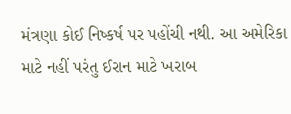મંત્રણા કોઈ નિષ્કર્ષ પર પહોંચી નથી. આ અમેરિકા માટે નહીં પરંતુ ઈરાન માટે ખરાબ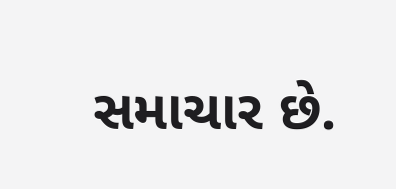સમાચાર છે.